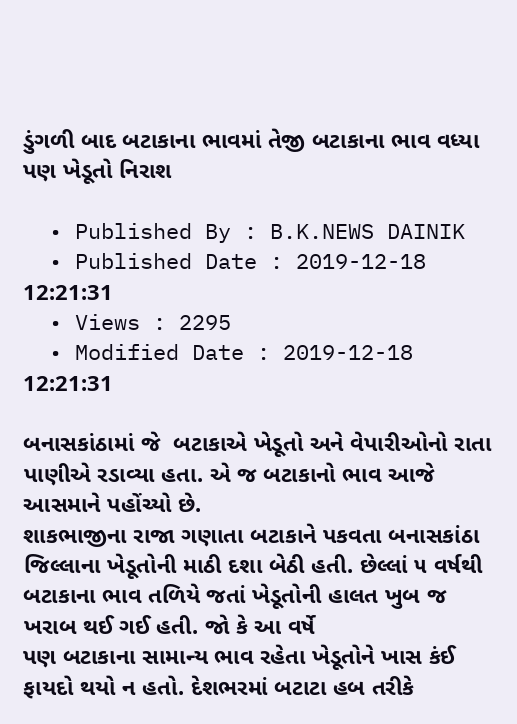ડુંગળી બાદ બટાકાના ભાવમાં તેજી બટાકાના ભાવ વધ્યા પણ ખેડૂતો નિરાશ

  • Published By : B.K.NEWS DAINIK
  • Published Date : 2019-12-18 12:21:31
  • Views : 2295
  • Modified Date : 2019-12-18 12:21:31

બનાસકાંઠામાં જે  બટાકાએ ખેડૂતો અને વેપારીઓનો રાતા પાણીએ રડાવ્યા હતા. એ જ બટાકાનો ભાવ આજે આસમાને પહોંચ્યો છે.
શાકભાજીના રાજા ગણાતા બટાકાને પકવતા બનાસકાંઠા જિલ્લાના ખેડૂતોની માઠી દશા બેઠી હતી. છેલ્લાં ૫ વર્ષથી બટાકાના ભાવ તળિયે જતાં ખેડૂતોની હાલત ખુબ જ ખરાબ થઈ ગઈ હતી. જો કે આ વર્ષે
પણ બટાકાના સામાન્ય ભાવ રહેતા ખેડૂતોને ખાસ કંઈ ફાયદો થયો ન હતો. દેશભરમાં બટાટા હબ તરીકે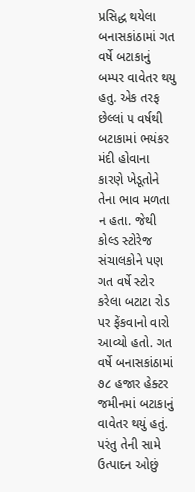પ્રસિદ્ધ થયેલા બનાસકાંઠામાં ગત વર્ષે બટાકાનું બમ્પર વાવેતર થયુ હતુ. એક તરફ છેલ્લાં ૫ વર્ષથી બટાકામાં ભયંકર મંદી હોવાના કારણે ખેડૂતોને તેના ભાવ મળતા ન હતા. જેથી કોલ્ડ સ્ટોરેજ સંચાલકોને પણ ગત વર્ષે સ્ટોર કરેલા બટાટા રોડ પર ફેંકવાનો વારો આવ્યો હતો. ગત વર્ષે બનાસકાંઠામાં ૭૮ હજાર હેક્ટર જમીનમાં બટાકાનું વાવેતર થયું હતું. પરંતુ તેની સામે ઉત્પાદન ઓછું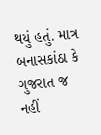થયું હતું. માત્ર બનાસકાંઠા કે ગુજરાત જ નહીં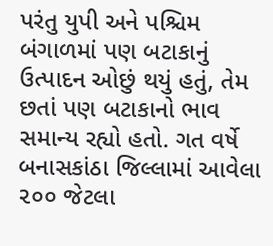પરંતુ યુપી અને પશ્ચિમ બંગાળમાં પણ બટાકાનું
ઉત્પાદન ઓછું થયું હતું, તેમ છતાં પણ બટાકાનો ભાવ સમાન્ય રહ્યો હતો. ગત વર્ષે બનાસકાંઠા જિલ્લામાં આવેલા ૨૦૦ જેટલા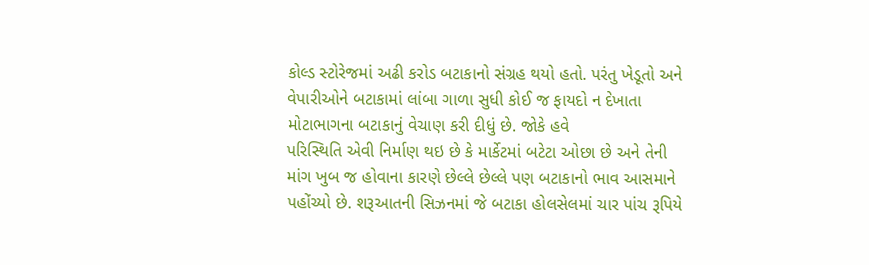કોલ્ડ સ્ટોરેજમાં અઢી કરોડ બટાકાનો સંગ્રહ થયો હતો. પરંતુ ખેડૂતો અને
વેપારીઓને બટાકામાં લાંબા ગાળા સુધી કોઈ જ ફાયદો ન દેખાતા મોટાભાગના બટાકાનું વેચાણ કરી દીધું છે. જોકે હવે
પરિસ્થિતિ એવી નિર્માણ થઇ છે કે માર્કેટમાં બટેટા ઓછા છે અને તેની  માંગ ખુબ જ હોવાના કારણે છેલ્લે છેલ્લે પણ બટાકાનો ભાવ આસમાને પહોંચ્યો છે. શરૂઆતની સિઝનમાં જે બટાકા હોલસેલમાં ચાર પાંચ રૂપિયે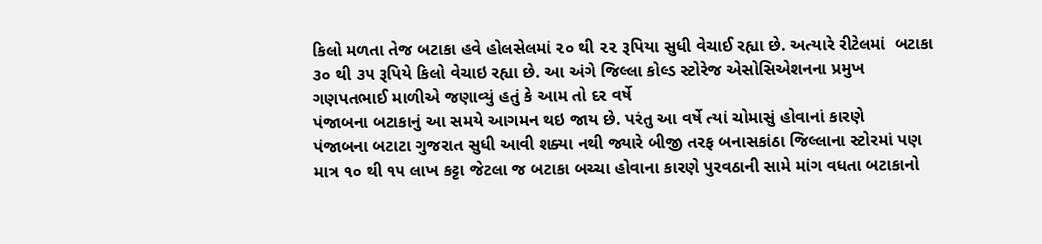કિલો મળતા તેજ બટાકા હવે હોલસેલમાં ૨૦ થી ૨૨ રૂપિયા સુધી વેચાઈ રહ્યા છે. અત્યારે રીટેલમાં  બટાકા ૩૦ થી ૩૫ રૂપિયે કિલો વેચાઇ રહ્યા છે. આ અંગે જિલ્લા કોલ્ડ સ્ટોરેજ એસોસિએશનના પ્રમુખ
ગણપતભાઈ માળીએ જણાવ્યું હતું કે આમ તો દર વર્ષે
પંજાબના બટાકાનું આ સમયે આગમન થઇ જાય છે. પરંતુ આ વર્ષે ત્યાં ચોમાસું હોવાનાં કારણે
પંજાબના બટાટા ગુજરાત સુધી આવી શક્યા નથી જ્યારે બીજી તરફ બનાસકાંઠા જિલ્લાના સ્ટોરમાં પણ માત્ર ૧૦ થી ૧૫ લાખ કટ્ટા જેટલા જ બટાકા બચ્ચા હોવાના કારણે પુરવઠાની સામે માંગ વધતા બટાકાનો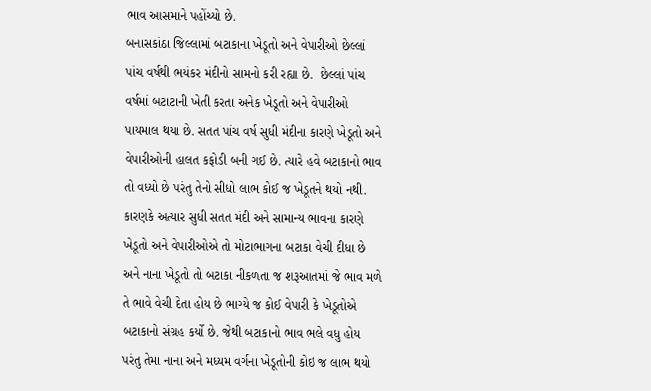ભાવ આસમાને પહોંચ્યો છે.
બનાસકાંઠા જિલ્લામાં બટાકાના ખેડૂતો અને વેપારીઓ છેલ્લાં પાંચ વર્ષથી ભયંકર મંદીનો સામનો કરી રહ્યા છે.  છેલ્લાં પાંચ વર્ષમાં બટાટાની ખેતી કરતા અનેક ખેડૂતો અને વેપારીઓ પાયમાલ થયા છે. સતત પાંચ વર્ષ સુધી મંદીના કારણે ખેડૂતો અને વેપારીઓની હાલત કફોડી બની ગઈ છે. ત્યારે હવે બટાકાનો ભાવ તો વધ્યો છે પરંતુ તેનો સીધો લાભ કોઈ જ ખેડૂતને થયો નથી. કારણકે અત્યાર સુધી સતત મંદી અને સામાન્ય ભાવના કારણે ખેડૂતો અને વેપારીઓએ તો મોટાભાગના બટાકા વેચી દીધા છે અને નાના ખેડૂતો તો બટાકા નીકળતા જ શરૂઆતમાં જે ભાવ મળે તે ભાવે વેચી દેતા હોય છે ભાગ્યે જ કોઈ વેપારી કે ખેડૂતોએ બટાકાનો સંગ્રહ કર્યો છે. જેથી બટાકાનો ભાવ ભલે વધુ હોય પરંતુ તેમા નાના અને મધ્યમ વર્ગના ખેડૂતોની કોઇ જ લાભ થયો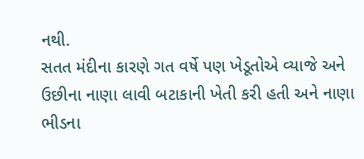નથી.
સતત મંદીના કારણે ગત વર્ષે પણ ખેડૂતોએ વ્યાજે અને ઉછીના નાણા લાવી બટાકાની ખેતી કરી હતી અને નાણા ભીડના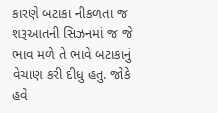કારણે બટાકા નીકળતા જ શરૂઆતની સિઝનમાં જ જે ભાવ મળે તે ભાવે બટાકાનું વેચાણ કરી દીધુ હતુ. જોકે હવે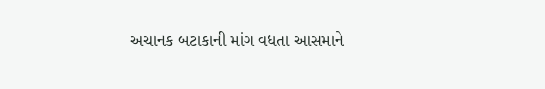અચાનક બટાકાની માંગ વધતા આસમાને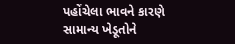પહોંચેલા ભાવને કારણે સામાન્ય ખેડૂતોને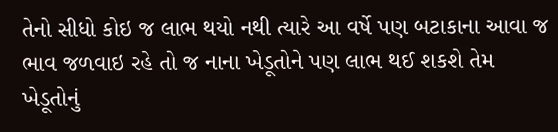તેનો સીધો કોઇ જ લાભ થયો નથી ત્યારે આ વર્ષે પણ બટાકાના આવા જ ભાવ જળવાઇ રહે તો જ નાના ખેડૂતોને પણ લાભ થઈ શકશે તેમ ખેડૂતોનું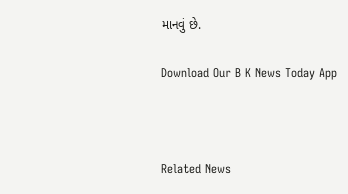માનવું છે.

Download Our B K News Today App



Related News